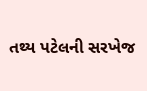તથ્ય પટેલની સરખેજ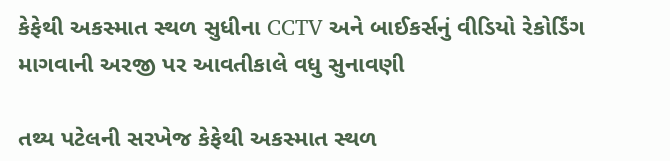કેફેથી અકસ્માત સ્થળ સુધીના CCTV અને બાઈકર્સનું વીડિયો રેકોર્ડિંગ માગવાની અરજી પર આવતીકાલે વધુ સુનાવણી

તથ્ય પટેલની સરખેજ કેફેથી અકસ્માત સ્થળ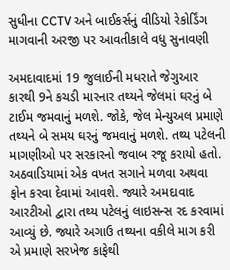સુધીના CCTV અને બાઈકર્સનું વીડિયો રેકોર્ડિંગ માગવાની અરજી પર આવતીકાલે વધુ સુનાવણી

અમદાવાદમાં 19 જુલાઈની મધરાતે જેગુઆર કારથી 9ને કચડી મારનાર તથ્યને જેલમાં ઘરનું બે ટાઈમ જમવાનું મળશે. જોકે, જેલ મેન્યુઅલ પ્રમાણે તથ્યને બે સમય ઘરનું જમવાનું મળશે. તથ્ય પટેલની માગણીઓ પર સરકારનો જવાબ રજૂ કરાયો હતો. અઠવાડિયામાં એક વખત સગાને મળવા અથવા ફોન કરવા દેવામાં આવશે. જ્યારે અમદાવાદ આરટીઓ દ્વારા તથ્ય પટેલનું લાઇસન્સ રદ કરવામાં આવ્યું છે. જ્યારે અગાઉ તથ્યના વકીલે માગ કરી એ પ્રમાણે સરખેજ કાફેથી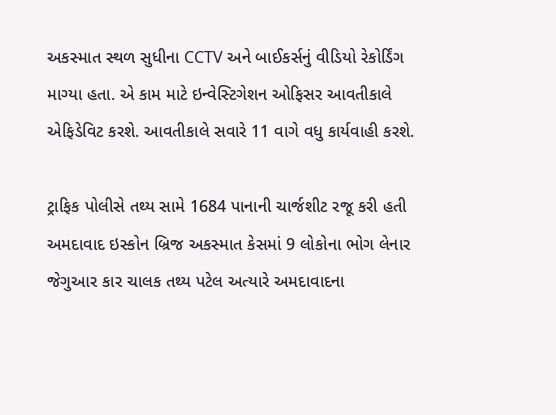અકસ્માત સ્થળ સુધીના CCTV અને બાઈકર્સનું વીડિયો રેકોર્ડિંગ માગ્યા હતા. એ કામ માટે ઇન્વેસ્ટિગેશન ઓફિસર આવતીકાલે એફિડેવિટ કરશે. આવતીકાલે સવારે 11 વાગે વધુ કાર્યવાહી કરશે.

ટ્રાફિક પોલીસે તથ્ય સામે 1684 પાનાની ચાર્જશીટ રજૂ કરી હતી
અમદાવાદ ઇસ્કોન બ્રિજ અકસ્માત કેસમાં 9 લોકોના ભોગ લેનાર જેગુઆર કાર ચાલક તથ્ય પટેલ અત્યારે અમદાવાદના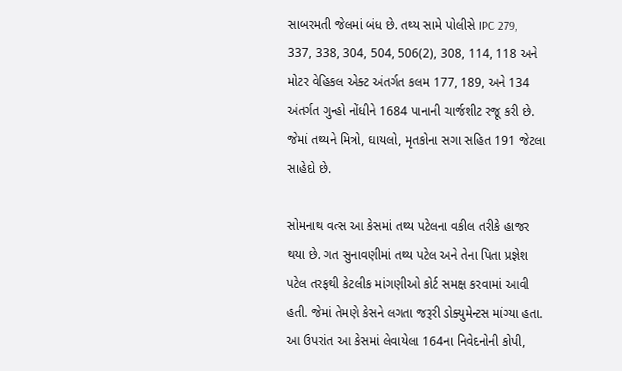સાબરમતી જેલમાં બંધ છે. તથ્ય સામે પોલીસે IPC 279, 337, 338, 304, 504, 506(2), 308, 114, 118 અને મોટર વેહિકલ એક્ટ અંતર્ગત કલમ 177, 189, અને 134 અંતર્ગત ગુન્હો નોંધીને 1684 પાનાની ચાર્જશીટ રજૂ કરી છે. જેમાં તથ્યને મિત્રો, ઘાયલો, મૃતકોના સગા સહિત 191 જેટલા સાહેદો છે.

સોમનાથ વત્સ આ કેસમાં તથ્ય પટેલના વકીલ તરીકે હાજર થયા છે. ગત સુનાવણીમાં તથ્ય પટેલ અને તેના પિતા પ્રજ્ઞેશ પટેલ તરફથી કેટલીક માંગણીઓ કોર્ટ સમક્ષ કરવામાં આવી હતી. જેમાં તેમણે કેસને લગતા જરૂરી ડોક્યુમેન્ટસ માંગ્યા હતા. આ ઉપરાંત આ કેસમાં લેવાયેલા 164ના નિવેદનોની કોપી,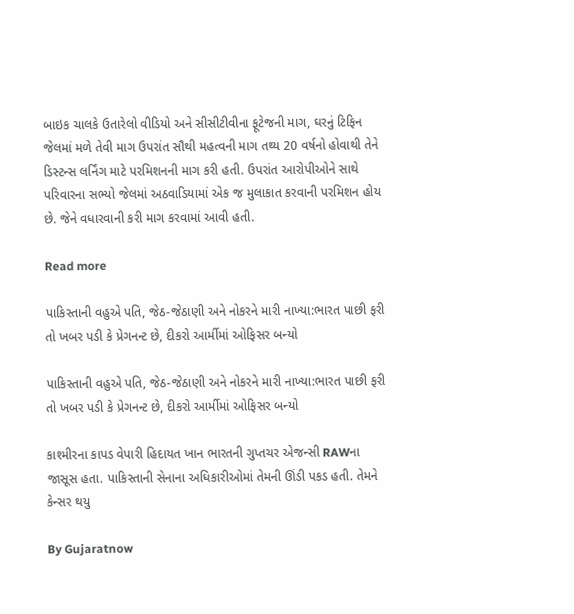બાઇક ચાલકે ઉતારેલો વીડિયો અને સીસીટીવીના ફૂટેજની માગ, ઘરનું ટિફિન જેલમાં મળે તેવી માગ ઉપરાંત સૌથી મહત્વની માગ તથ્ય 20 વર્ષનો હોવાથી તેને ડિસ્ટન્સ લર્નિંગ માટે પરમિશનની માગ કરી હતી. ઉપરાંત આરોપીઓને સાથે પરિવારના સભ્યો જેલમાં અઠવાડિયામાં એક જ મુલાકાત કરવાની પરમિશન હોય છે. જેને વધારવાની કરી માગ કરવામાં આવી હતી.

Read more

પાકિસ્તાની વહુએ પતિ, જેઠ-જેઠાણી અને નોકરને મારી નાખ્યા:ભારત પાછી ફરી તો ખબર પડી કે પ્રેગનન્ટ છે, દીકરો આર્મીમાં ઓફિસર બન્યો

પાકિસ્તાની વહુએ પતિ, જેઠ-જેઠાણી અને નોકરને મારી નાખ્યા:ભારત પાછી ફરી તો ખબર પડી કે પ્રેગનન્ટ છે, દીકરો આર્મીમાં ઓફિસર બન્યો

કાશ્મીરના કાપડ વેપારી હિદાયત ખાન ભારતની ગુપ્તચર એજન્સી RAWના જાસૂસ હતા. પાકિસ્તાની સેનાના અધિકારીઓમાં તેમની ઊંડી પકડ હતી. તેમને કેન્સર થયુ

By Gujaratnow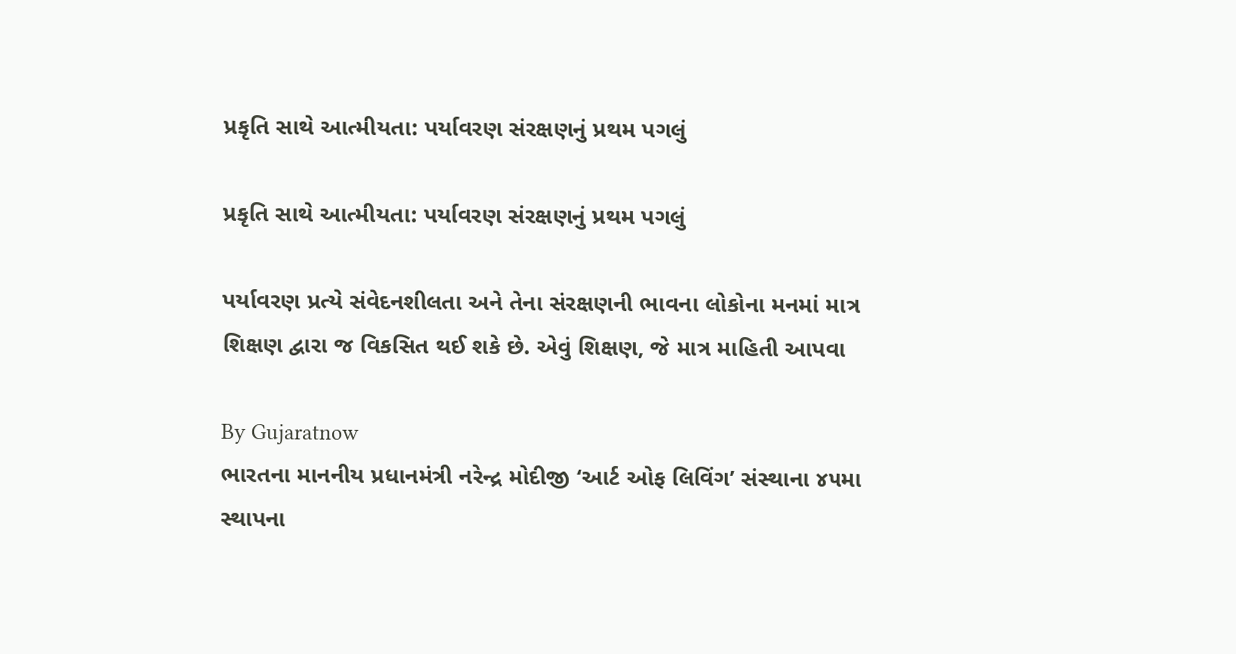પ્રકૃતિ સાથે આત્મીયતા: પર્યાવરણ સંરક્ષણનું પ્રથમ પગલું

પ્રકૃતિ સાથે આત્મીયતા: પર્યાવરણ સંરક્ષણનું પ્રથમ પગલું

પર્યાવરણ પ્રત્યે સંવેદનશીલતા અને તેના સંરક્ષણની ભાવના લોકોના મનમાં માત્ર શિક્ષણ દ્વારા જ વિકસિત થઈ શકે છે. એવું શિક્ષણ, જે માત્ર માહિતી આપવા

By Gujaratnow
ભારતના માનનીય પ્રધાનમંત્રી નરેન્દ્ર મોદીજી ‘આર્ટ ઓફ લિવિંગ’ સંસ્થાના ૪૫મા સ્થાપના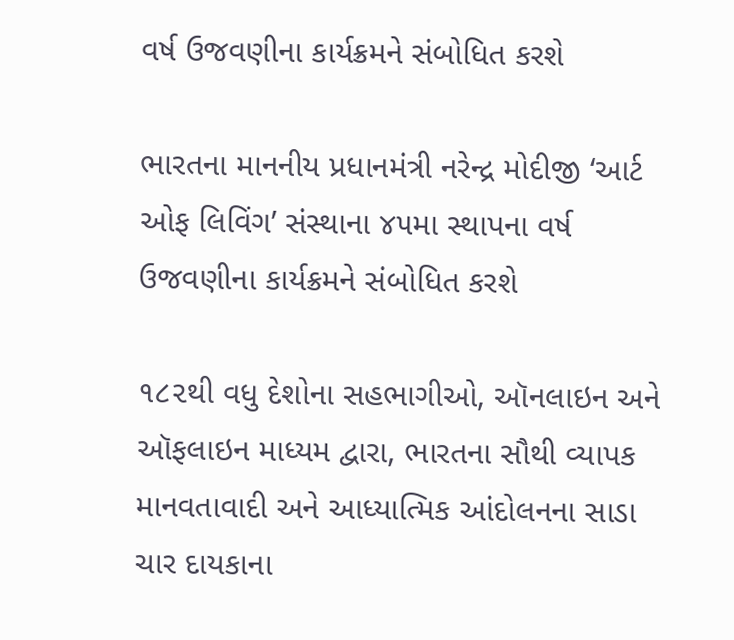વર્ષ ઉજવણીના કાર્યક્રમને સંબોધિત કરશે

ભારતના માનનીય પ્રધાનમંત્રી નરેન્દ્ર મોદીજી ‘આર્ટ ઓફ લિવિંગ’ સંસ્થાના ૪૫મા સ્થાપના વર્ષ ઉજવણીના કાર્યક્રમને સંબોધિત કરશે

૧૮૨થી વધુ દેશોના સહભાગીઓ, ઑનલાઇન અને ઑફલાઇન માધ્યમ દ્વારા, ભારતના સૌથી વ્યાપક માનવતાવાદી અને આધ્યાત્મિક આંદોલનના સાડા ચાર દાયકાના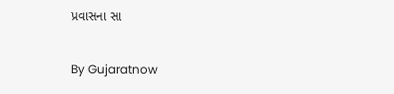પ્રવાસના સા

By Gujaratnow